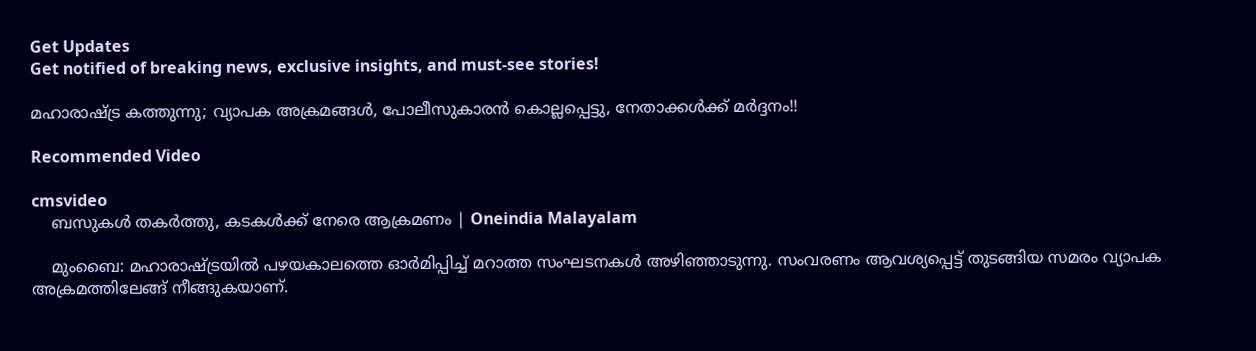Get Updates
Get notified of breaking news, exclusive insights, and must-see stories!

മഹാരാഷ്ട്ര കത്തുന്നു; വ്യാപക അക്രമങ്ങള്‍, പോലീസുകാരന്‍ കൊല്ലപ്പെട്ടു, നേതാക്കള്‍ക്ക് മര്‍ദ്ദനം!!

Recommended Video

cmsvideo
    ബസുകള്‍ തകര്‍ത്തു, കടകള്‍ക്ക് നേരെ ആക്രമണം | Oneindia Malayalam

    മുംബൈ: മഹാരാഷ്ട്രയില്‍ പഴയകാലത്തെ ഓര്‍മിപ്പിച്ച് മറാത്ത സംഘടനകള്‍ അഴിഞ്ഞാടുന്നു. സംവരണം ആവശ്യപ്പെട്ട് തുടങ്ങിയ സമരം വ്യാപക അക്രമത്തിലേങ്ങ് നീങ്ങുകയാണ്.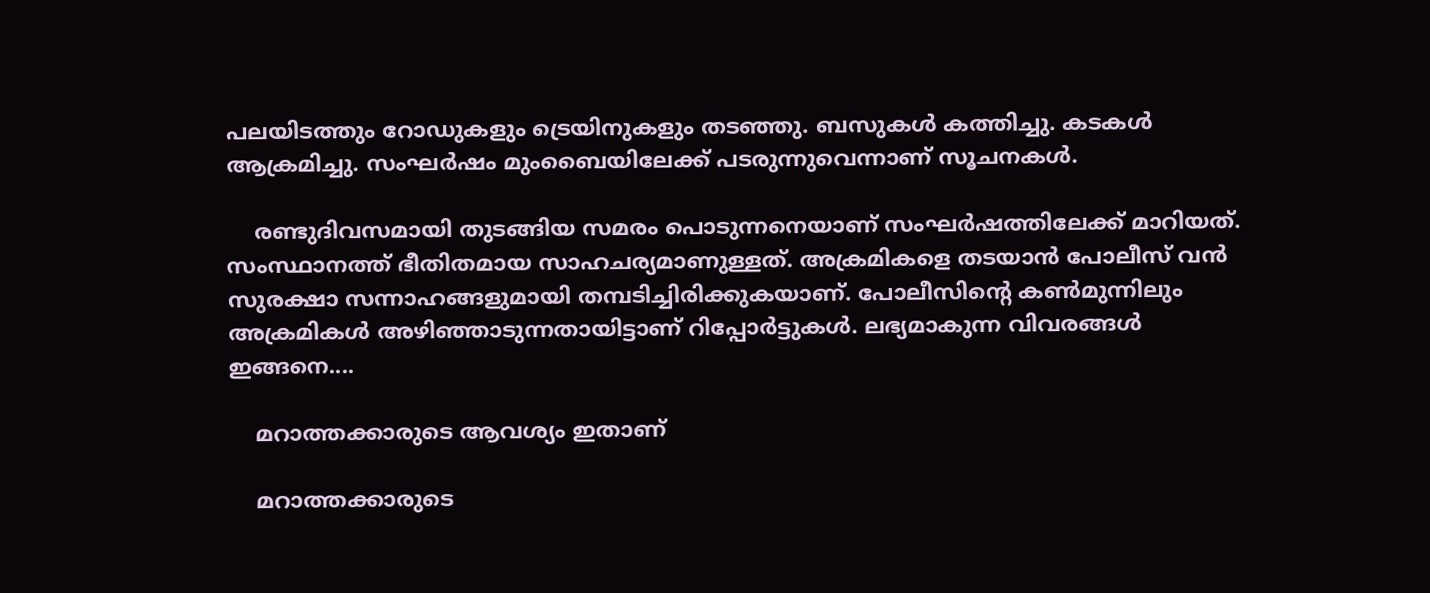പലയിടത്തും റോഡുകളും ട്രെയിനുകളും തടഞ്ഞു. ബസുകള്‍ കത്തിച്ചു. കടകള്‍ ആക്രമിച്ചു. സംഘര്‍ഷം മുംബൈയിലേക്ക് പടരുന്നുവെന്നാണ് സൂചനകള്‍.

    രണ്ടുദിവസമായി തുടങ്ങിയ സമരം പൊടുന്നനെയാണ് സംഘര്‍ഷത്തിലേക്ക് മാറിയത്. സംസ്ഥാനത്ത് ഭീതിതമായ സാഹചര്യമാണുള്ളത്. അക്രമികളെ തടയാന്‍ പോലീസ് വന്‍ സുരക്ഷാ സന്നാഹങ്ങളുമായി തമ്പടിച്ചിരിക്കുകയാണ്. പോലീസിന്റെ കണ്‍മുന്നിലും അക്രമികള്‍ അഴിഞ്ഞാടുന്നതായിട്ടാണ് റിപ്പോര്‍ട്ടുകള്‍. ലഭ്യമാകുന്ന വിവരങ്ങള്‍ ഇങ്ങനെ....

    മറാത്തക്കാരുടെ ആവശ്യം ഇതാണ്

    മറാത്തക്കാരുടെ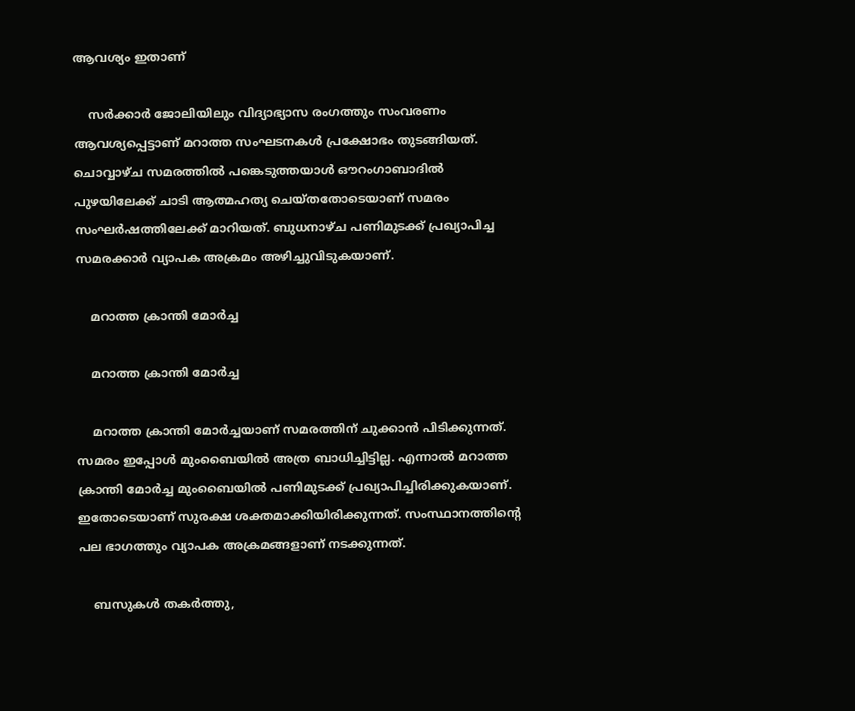ആവശ്യം ഇതാണ്

    സര്‍ക്കാര്‍ ജോലിയിലും വിദ്യാഭ്യാസ രംഗത്തും സംവരണം ആവശ്യപ്പെട്ടാണ് മറാത്ത സംഘടനകള്‍ പ്രക്ഷോഭം തുടങ്ങിയത്. ചൊവ്വാഴ്ച സമരത്തില്‍ പങ്കെടുത്തയാള്‍ ഔറംഗാബാദില്‍ പുഴയിലേക്ക് ചാടി ആത്മഹത്യ ചെയ്തതോടെയാണ് സമരം സംഘര്‍ഷത്തിലേക്ക് മാറിയത്. ബുധനാഴ്ച പണിമുടക്ക് പ്രഖ്യാപിച്ച സമരക്കാര്‍ വ്യാപക അക്രമം അഴിച്ചുവിടുകയാണ്.

    മറാത്ത ക്രാന്തി മോര്‍ച്ച

    മറാത്ത ക്രാന്തി മോര്‍ച്ച

    മറാത്ത ക്രാന്തി മോര്‍ച്ചയാണ് സമരത്തിന് ചുക്കാന്‍ പിടിക്കുന്നത്. സമരം ഇപ്പോള്‍ മുംബൈയില്‍ അത്ര ബാധിച്ചിട്ടില്ല. എന്നാല്‍ മറാത്ത ക്രാന്തി മോര്‍ച്ച മുംബൈയില്‍ പണിമുടക്ക് പ്രഖ്യാപിച്ചിരിക്കുകയാണ്. ഇതോടെയാണ് സുരക്ഷ ശക്തമാക്കിയിരിക്കുന്നത്. സംസ്ഥാനത്തിന്റെ പല ഭാഗത്തും വ്യാപക അക്രമങ്ങളാണ് നടക്കുന്നത്.

    ബസുകള്‍ തകര്‍ത്തു,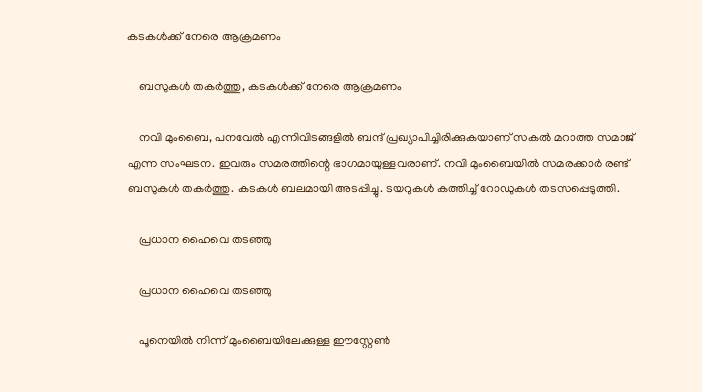കടകള്‍ക്ക് നേരെ ആക്രമണം

    ബസുകള്‍ തകര്‍ത്തു, കടകള്‍ക്ക് നേരെ ആക്രമണം

    നവി മുംബൈ, പനവേല്‍ എന്നിവിടങ്ങളില്‍ ബന്ദ് പ്രഖ്യാപിച്ചിരിക്കുകയാണ് സകല്‍ മറാത്ത സമാജ് എന്ന സംഘടന. ഇവരും സമരത്തിന്റെ ഭാഗമായുള്ളവരാണ്. നവി മുംബൈയില്‍ സമരക്കാര്‍ രണ്ട് ബസുകള്‍ തകര്‍ത്തു. കടകള്‍ ബലമായി അടപ്പിച്ചു. ടയറുകള്‍ കത്തിച്ച് റോഡുകള്‍ തടസപ്പെടുത്തി.

    പ്രധാന ഹൈവെ തടഞ്ഞു

    പ്രധാന ഹൈവെ തടഞ്ഞു

    പൂനെയില്‍ നിന്ന് മുംബൈയിലേക്കുള്ള ഈസ്റ്റേണ്‍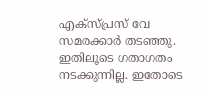എക്‌സ്പ്രസ് വേ സമരക്കാര്‍ തടഞ്ഞു. ഇതിലൂടെ ഗതാഗതം നടക്കുന്നില്ല. ഇതോടെ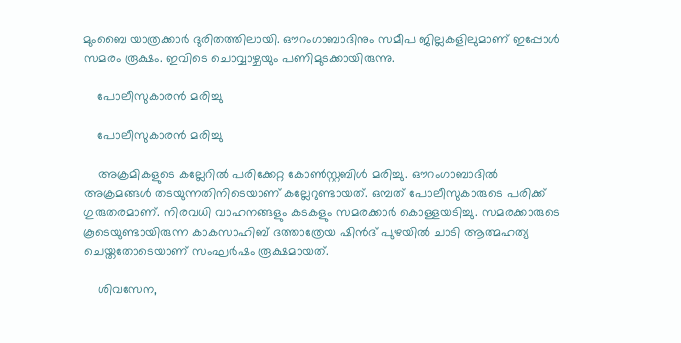മുംബൈ യാത്രക്കാര്‍ ദുരിതത്തിലായി. ഔറംഗാബാദിനും സമീപ ജില്ലകളിലുമാണ് ഇപ്പോള്‍ സമരം രൂക്ഷം. ഇവിടെ ചൊവ്വാഴ്ചയും പണിമുടക്കായിരുന്നു.

    പോലീസുകാരന്‍ മരിച്ചു

    പോലീസുകാരന്‍ മരിച്ചു

    അക്രമികളുടെ കല്ലേറില്‍ പരിക്കേറ്റ കോണ്‍സ്റ്റബിള്‍ മരിച്ചു. ഔറംഗാബാദില്‍ അക്രമങ്ങള്‍ തടയുന്നതിനിടെയാണ് കല്ലേറുണ്ടായത്. ഒമ്പത് പോലീസുകാരുടെ പരിക്ക് ഗുരുതരമാണ്. നിരവധി വാഹനങ്ങളും കടകളും സമരക്കാര്‍ കൊള്ളയടിച്ചു. സമരക്കാരുടെ കൂടെയുണ്ടായിരുന്ന കാകസാഹിബ് ദത്താത്രേയ ഷിന്‍ദ് പുഴയില്‍ ചാടി ആത്മഹത്യ ചെയ്തതോടെയാണ് സംഘര്‍ഷം രൂക്ഷമായത്.

    ശിവസേന,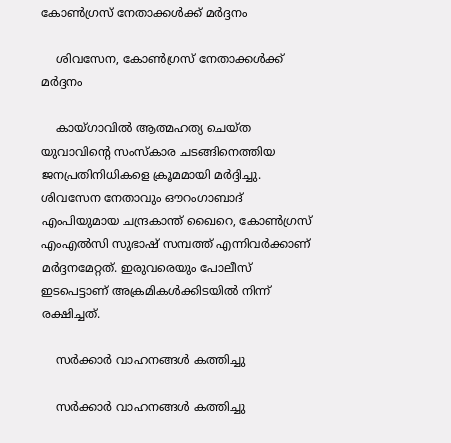കോണ്‍ഗ്രസ് നേതാക്കള്‍ക്ക് മര്‍ദ്ദനം

    ശിവസേന, കോണ്‍ഗ്രസ് നേതാക്കള്‍ക്ക് മര്‍ദ്ദനം

    കായ്ഗാവില്‍ ആത്മഹത്യ ചെയ്ത യുവാവിന്റെ സംസ്‌കാര ചടങ്ങിനെത്തിയ ജനപ്രതിനിധികളെ ക്രൂമമായി മര്‍ദ്ദിച്ചു. ശിവസേന നേതാവും ഔറംഗാബാദ് എംപിയുമായ ചന്ദ്രകാന്ത് ഖൈറെ, കോണ്‍ഗ്രസ് എംഎല്‍സി സുഭാഷ് സമ്പത്ത് എന്നിവര്‍ക്കാണ് മര്‍ദ്ദനമേറ്റത്. ഇരുവരെയും പോലീസ് ഇടപെട്ടാണ് അക്രമികള്‍ക്കിടയില്‍ നിന്ന് രക്ഷിച്ചത്.

    സര്‍ക്കാര്‍ വാഹനങ്ങള്‍ കത്തിച്ചു

    സര്‍ക്കാര്‍ വാഹനങ്ങള്‍ കത്തിച്ചു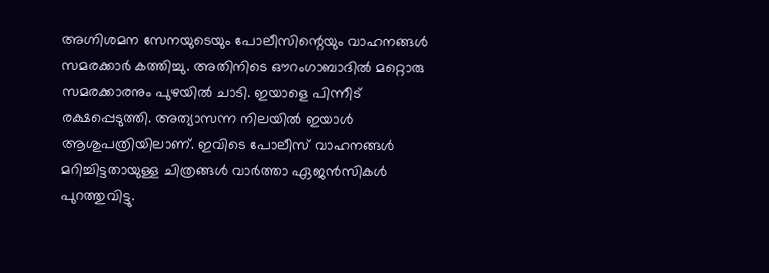അഗ്നിശമന സേനയുടെയും പോലീസിന്റെയും വാഹനങ്ങള്‍ സമരക്കാര്‍ കത്തിച്ചു. അതിനിടെ ഔറംഗാബാദില്‍ മറ്റൊരു സമരക്കാരനും പുഴയില്‍ ചാടി. ഇയാളെ പിന്നീട് രക്ഷപ്പെടുത്തി. അത്യാസന്ന നിലയില്‍ ഇയാള്‍ ആശുപത്രിയിലാണ്. ഇവിടെ പോലീസ് വാഹനങ്ങള്‍ മറിച്ചിട്ടതായുള്ള ചിത്രങ്ങള്‍ വാര്‍ത്താ ഏജന്‍സികള്‍ പുറത്തുവിട്ടു.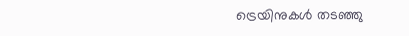ട്രെയിനുകള്‍ തടഞ്ഞു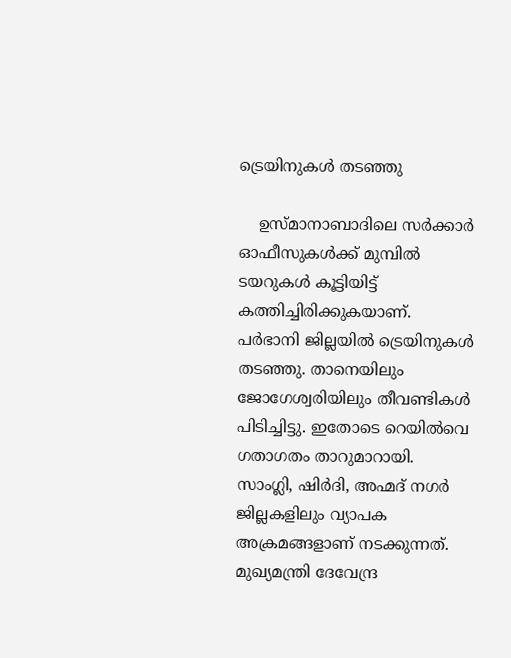ട്രെയിനുകള്‍ തടഞ്ഞു

    ഉസ്മാനാബാദിലെ സര്‍ക്കാര്‍ ഓഫീസുകള്‍ക്ക് മുമ്പില്‍ ടയറുകള്‍ കൂട്ടിയിട്ട് കത്തിച്ചിരിക്കുകയാണ്. പര്‍ഭാനി ജില്ലയില്‍ ട്രെയിനുകള്‍ തടഞ്ഞു. താനെയിലും ജോഗേശ്വരിയിലും തീവണ്ടികള്‍ പിടിച്ചിട്ടു. ഇതോടെ റെയില്‍വെ ഗതാഗതം താറുമാറായി. സാംഗ്ലി, ഷിര്‍ദി, അഹ്മദ് നഗര്‍ ജില്ലകളിലും വ്യാപക അക്രമങ്ങളാണ് നടക്കുന്നത്. മുഖ്യമന്ത്രി ദേവേന്ദ്ര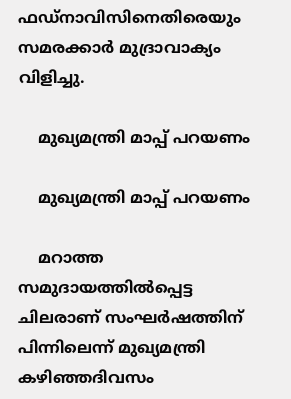ഫഡ്‌നാവിസിനെതിരെയും സമരക്കാര്‍ മുദ്രാവാക്യം വിളിച്ചു.

    മുഖ്യമന്ത്രി മാപ്പ് പറയണം

    മുഖ്യമന്ത്രി മാപ്പ് പറയണം

    മറാത്ത സമുദായത്തില്‍പ്പെട്ട ചിലരാണ് സംഘര്‍ഷത്തിന് പിന്നിലെന്ന് മുഖ്യമന്ത്രി കഴിഞ്ഞദിവസം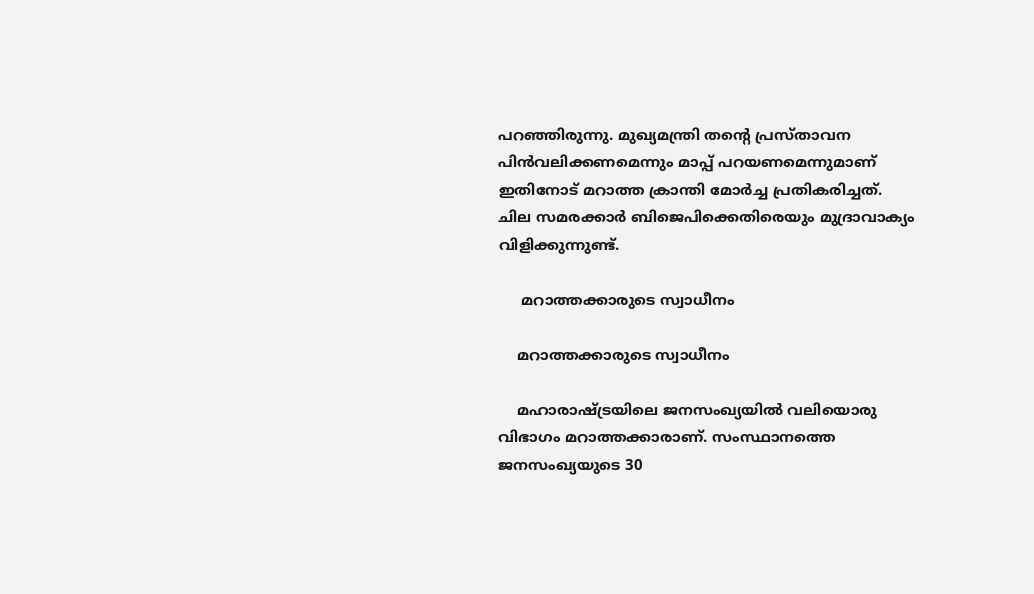പറഞ്ഞിരുന്നു. മുഖ്യമന്ത്രി തന്റെ പ്രസ്താവന പിന്‍വലിക്കണമെന്നും മാപ്പ് പറയണമെന്നുമാണ് ഇതിനോട് മറാത്ത ക്രാന്തി മോര്‍ച്ച പ്രതികരിച്ചത്. ചില സമരക്കാര്‍ ബിജെപിക്കെതിരെയും മുദ്രാവാക്യം വിളിക്കുന്നുണ്ട്.

     മറാത്തക്കാരുടെ സ്വാധീനം

    മറാത്തക്കാരുടെ സ്വാധീനം

    മഹാരാഷ്ട്രയിലെ ജനസംഖ്യയില്‍ വലിയൊരു വിഭാഗം മറാത്തക്കാരാണ്. സംസ്ഥാനത്തെ ജനസംഖ്യയുടെ 30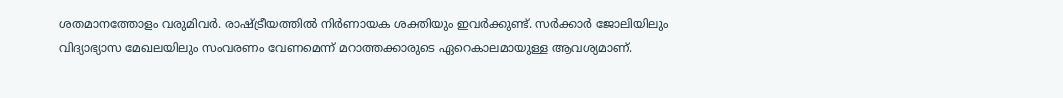ശതമാനത്തോളം വരുമിവര്‍. രാഷ്ട്രീയത്തില്‍ നിര്‍ണായക ശക്തിയും ഇവര്‍ക്കുണ്ട്. സര്‍ക്കാര്‍ ജോലിയിലും വിദ്യാഭ്യാസ മേഖലയിലും സംവരണം വേണമെന്ന് മറാത്തക്കാരുടെ ഏറെകാലമായുള്ള ആവശ്യമാണ്.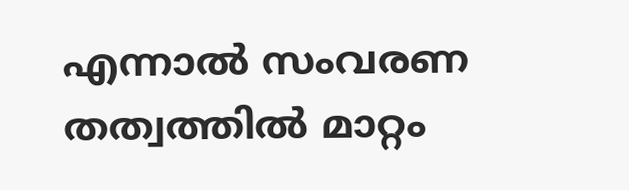എന്നാല്‍ സംവരണ തത്വത്തില്‍ മാറ്റം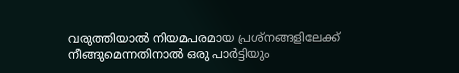വരുത്തിയാല്‍ നിയമപരമായ പ്രശ്‌നങ്ങളിലേക്ക് നീങ്ങുമെന്നതിനാല്‍ ഒരു പാര്‍ട്ടിയും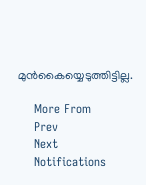മുന്‍കൈയ്യെടുത്തിട്ടില്ല.

    More From
    Prev
    Next
    Notifications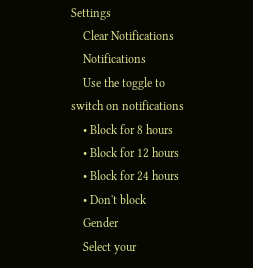Settings
    Clear Notifications
    Notifications
    Use the toggle to switch on notifications
    • Block for 8 hours
    • Block for 12 hours
    • Block for 24 hours
    • Don't block
    Gender
    Select your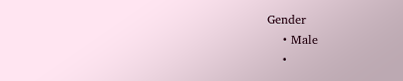Gender
    • Male
    •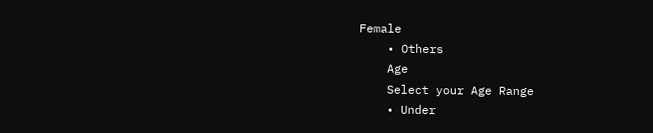Female
    • Others
    Age
    Select your Age Range
    • Under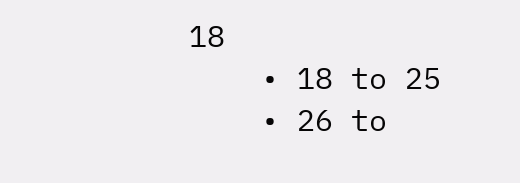18
    • 18 to 25
    • 26 to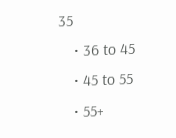35
    • 36 to 45
    • 45 to 55
    • 55+